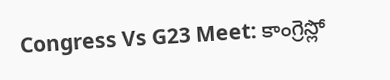Congress Vs G23 Meet: కాంగ్రెస్లో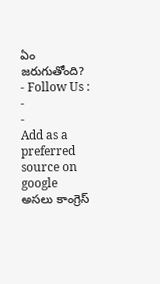ఏం జరుగుతోంది?
- Follow Us :
-
-
Add as a preferred
source on google
అసలు కాంగ్రెస్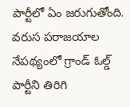పార్టీలో ఏం జరుగుతోంది. వరుస పరాజయాల నేపథ్యంలో గ్రాండ్ ఓల్డ్ పార్టీని తిరిగి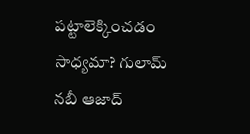పట్టాలెక్కించడం సాధ్యమా? గులామ్ నబీ ఆజాద్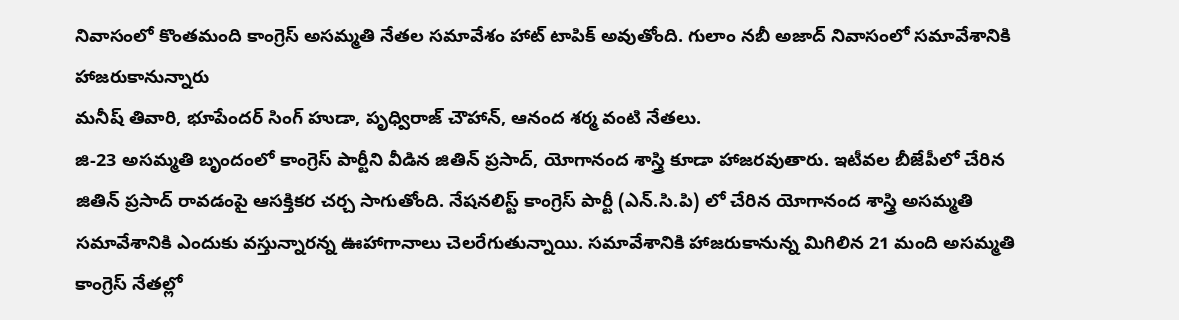నివాసంలో కొంతమంది కాంగ్రెస్ అసమ్మతి నేతల సమావేశం హాట్ టాపిక్ అవుతోంది. గులాం నబీ అజాద్ నివాసంలో సమావేశానికి హాజరుకానున్నారు
మనీష్ తివారి, భూపేందర్ సింగ్ హుడా, పృధ్విరాజ్ చౌహాన్, ఆనంద శర్మ వంటి నేతలు.
జి-23 అసమ్మతి బృందంలో కాంగ్రెస్ పార్టీని వీడిన జితిన్ ప్రసాద్, యోగానంద శాస్త్రి కూడా హాజరవుతారు. ఇటీవల బీజేపీలో చేరిన జితిన్ ప్రసాద్ రావడంపై ఆసక్తికర చర్చ సాగుతోంది. నేషనలిస్ట్ కాంగ్రెస్ పార్టీ (ఎన్.సి.పి) లో చేరిన యోగానంద శాస్త్రి అసమ్మతి సమావేశానికి ఎందుకు వస్తున్నారన్న ఊహాగానాలు చెలరేగుతున్నాయి. సమావేశానికి హాజరుకానున్న మిగిలిన 21 మంది అసమ్మతి కాంగ్రెస్ నేతల్లో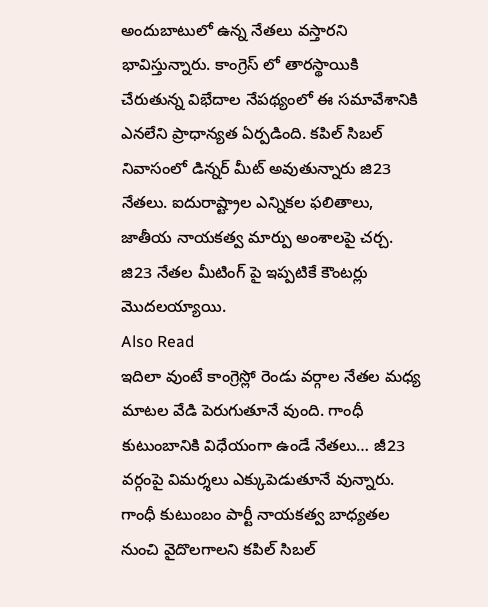అందుబాటులో ఉన్న నేతలు వస్తారని భావిస్తున్నారు. కాంగ్రెస్ లో తారస్థాయికి చేరుతున్న విభేదాల నేపథ్యంలో ఈ సమావేశానికి ఎనలేని ప్రాధాన్యత ఏర్పడింది. కపిల్ సిబల్ నివాసంలో డిన్నర్ మీట్ అవుతున్నారు జి23 నేతలు. ఐదురాష్ట్రాల ఎన్నికల ఫలితాలు, జాతీయ నాయకత్వ మార్పు అంశాలపై చర్చ. జి23 నేతల మీటింగ్ పై ఇప్పటికే కౌంటర్లు మొదలయ్యాయి.
Also Read
ఇదిలా వుంటే కాంగ్రెస్లో రెండు వర్గాల నేతల మధ్య మాటల వేడి పెరుగుతూనే వుంది. గాంధీ కుటుంబానికి విధేయంగా ఉండే నేతలు… జీ23 వర్గంపై విమర్శలు ఎక్కుపెడుతూనే వున్నారు. గాంధీ కుటుంబం పార్టీ నాయకత్వ బాధ్యతల నుంచి వైదొలగాలని కపిల్ సిబల్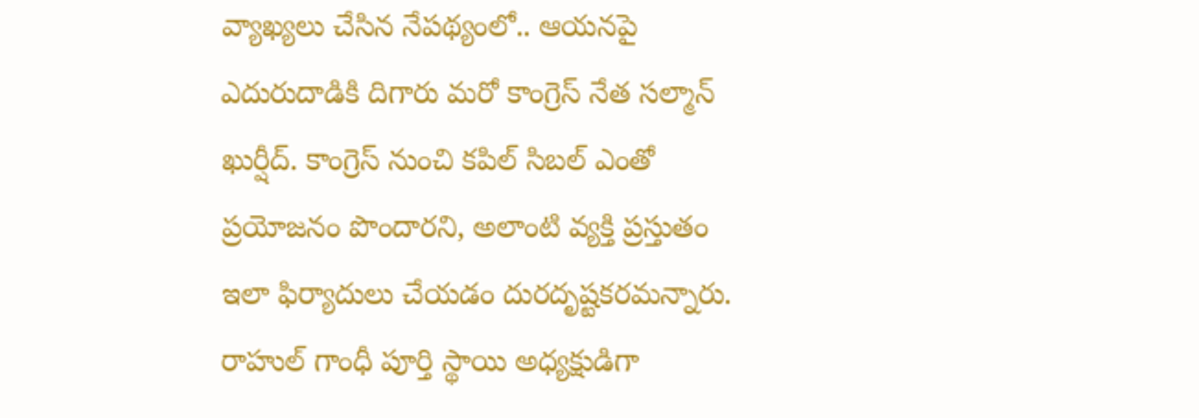వ్యాఖ్యలు చేసిన నేపథ్యంలో.. ఆయనపై ఎదురుదాడికి దిగారు మరో కాంగ్రెస్ నేత సల్మాన్ ఖుర్షీద్. కాంగ్రెస్ నుంచి కపిల్ సిబల్ ఎంతో ప్రయోజనం పొందారని, అలాంటి వ్యక్తి ప్రస్తుతం ఇలా ఫిర్యాదులు చేయడం దురదృష్టకరమన్నారు.
రాహుల్ గాంధీ పూర్తి స్థాయి అధ్యక్షుడిగా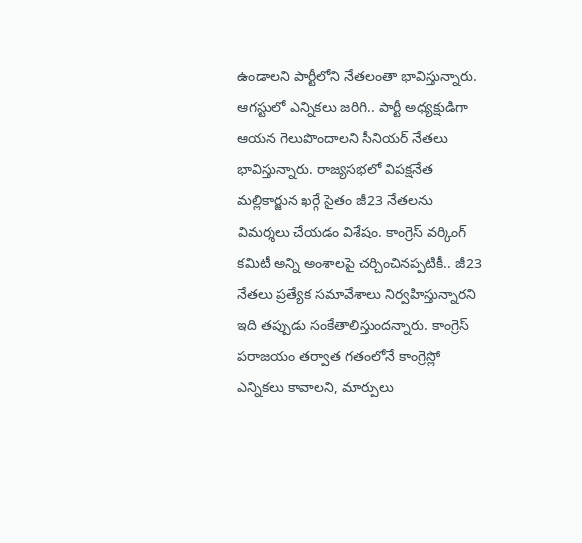ఉండాలని పార్టీలోని నేతలంతా భావిస్తున్నారు. ఆగస్టులో ఎన్నికలు జరిగి.. పార్టీ అధ్యక్షుడిగా ఆయన గెలుపొందాలని సీనియర్ నేతలు భావిస్తున్నారు. రాజ్యసభలో విపక్షనేత మల్లికార్జున ఖర్గే సైతం జీ23 నేతలను విమర్శలు చేయడం విశేషం. కాంగ్రెస్ వర్కింగ్ కమిటీ అన్ని అంశాలపై చర్చించినప్పటికీ.. జీ23 నేతలు ప్రత్యేక సమావేశాలు నిర్వహిస్తున్నారని ఇది తప్పుడు సంకేతాలిస్తుందన్నారు. కాంగ్రెస్ పరాజయం తర్వాత గతంలోనే కాంగ్రెస్లో ఎన్నికలు కావాలని, మార్పులు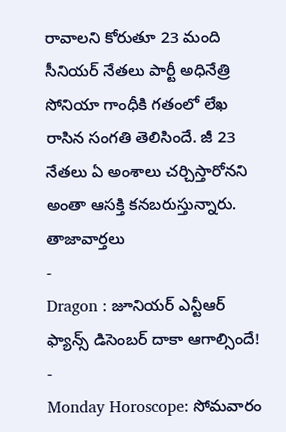రావాలని కోరుతూ 23 మంది సీనియర్ నేతలు పార్టీ అధినేత్రి సోనియా గాంధీకి గతంలో లేఖ రాసిన సంగతి తెలిసిందే. జీ 23 నేతలు ఏ అంశాలు చర్చిస్తారోనని అంతా ఆసక్తి కనబరుస్తున్నారు.
తాజావార్తలు
-
Dragon : జూనియర్ ఎన్టీఆర్ ఫ్యాన్స్ డిసెంబర్ దాకా ఆగాల్సిందే!
-
Monday Horoscope: సోమవారం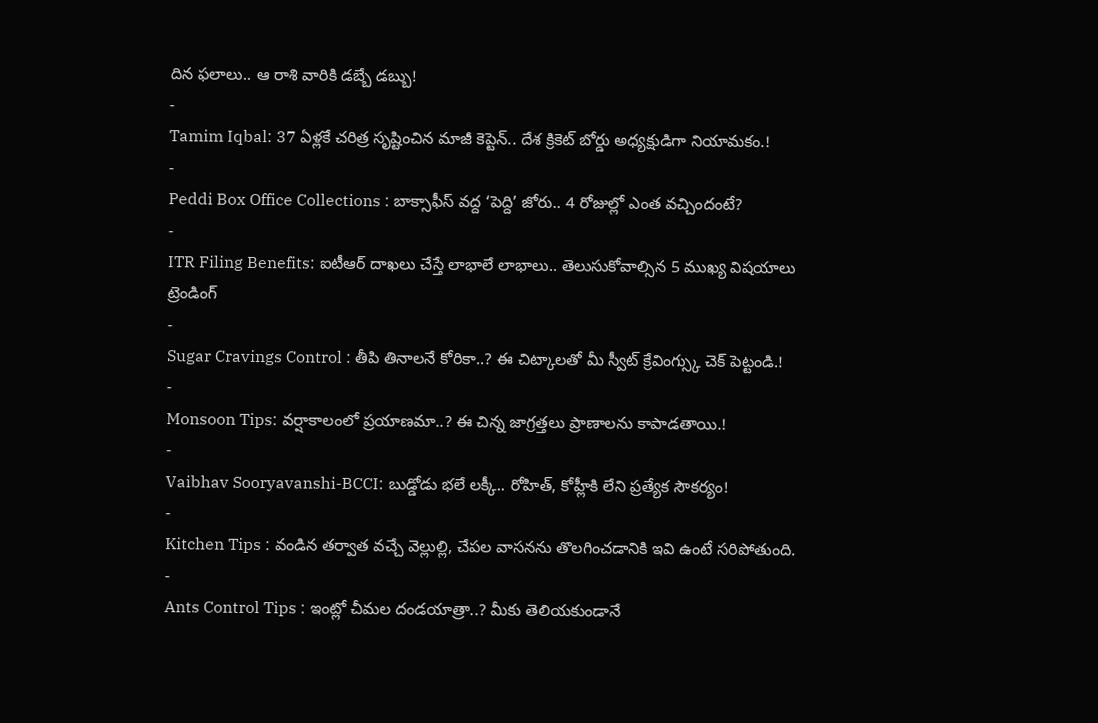దిన ఫలాలు.. ఆ రాశి వారికి డబ్బే డబ్బు!
-
Tamim Iqbal: 37 ఏళ్లకే చరిత్ర సృష్టించిన మాజీ కెప్టెన్.. దేశ క్రికెట్ బోర్డు అధ్యక్షుడిగా నియామకం.!
-
Peddi Box Office Collections : బాక్సాఫీస్ వద్ద ‘పెద్ది’ జోరు.. 4 రోజుల్లో ఎంత వచ్చిందంటే?
-
ITR Filing Benefits: ఐటీఆర్ దాఖలు చేస్తే లాభాలే లాభాలు.. తెలుసుకోవాల్సిన 5 ముఖ్య విషయాలు
ట్రెండింగ్
-
Sugar Cravings Control : తీపి తినాలనే కోరికా..? ఈ చిట్కాలతో మీ స్వీట్ క్రేవింగ్స్కు చెక్ పెట్టండి.!
-
Monsoon Tips: వర్షాకాలంలో ప్రయాణమా..? ఈ చిన్న జాగ్రత్తలు ప్రాణాలను కాపాడతాయి.!
-
Vaibhav Sooryavanshi-BCCI: బుడ్డోడు భలే లక్కీ.. రోహిత్, కోహ్లీకి లేని ప్రత్యేక సౌకర్యం!
-
Kitchen Tips : వండిన తర్వాత వచ్చే వెల్లుల్లి, చేపల వాసనను తొలగించడానికి ఇవి ఉంటే సరిపోతుంది.
-
Ants Control Tips : ఇంట్లో చీమల దండయాత్రా..? మీకు తెలియకుండానే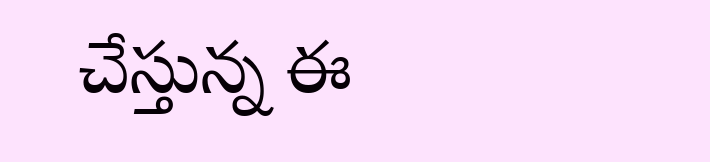చేస్తున్న ఈ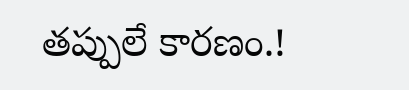తప్పులే కారణం.!